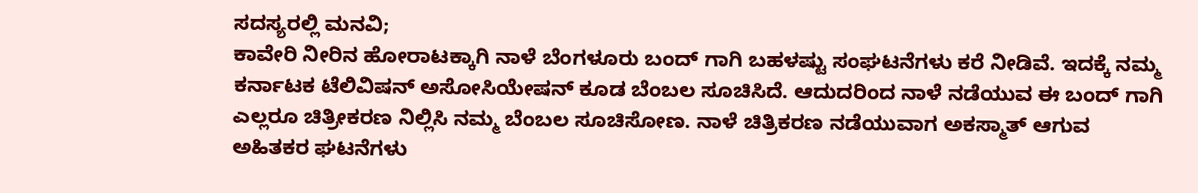ಸದಸ್ಯರಲ್ಲಿ ಮನವಿ;
ಕಾವೇರಿ ನೀರಿನ ಹೋರಾಟಕ್ಕಾಗಿ ನಾಳೆ ಬೆಂಗಳೂರು ಬಂದ್ ಗಾಗಿ ಬಹಳಷ್ಟು ಸಂಘಟನೆಗಳು ಕರೆ ನೀಡಿವೆ. ಇದಕ್ಕೆ ನಮ್ಮ ಕರ್ನಾಟಕ ಟೆಲಿವಿಷನ್ ಅಸೋಸಿಯೇಷನ್ ಕೂಡ ಬೆಂಬಲ ಸೂಚಿಸಿದೆ. ಆದುದರಿಂದ ನಾಳೆ ನಡೆಯುವ ಈ ಬಂದ್ ಗಾಗಿ ಎಲ್ಲರೂ ಚಿತ್ರೀಕರಣ ನಿಲ್ಲಿಸಿ ನಮ್ಮ ಬೆಂಬಲ ಸೂಚಿಸೋಣ. ನಾಳೆ ಚಿತ್ರಿಕರಣ ನಡೆಯುವಾಗ ಅಕಸ್ಮಾತ್ ಆಗುವ ಅಹಿತಕರ ಘಟನೆಗಳು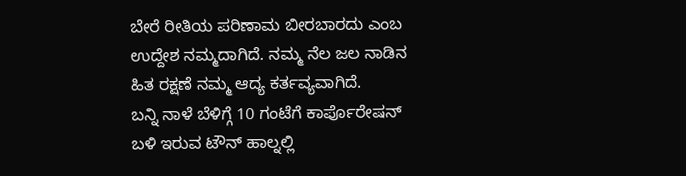ಬೇರೆ ರೀತಿಯ ಪರಿಣಾಮ ಬೀರಬಾರದು ಎಂಬ ಉದ್ದೇಶ ನಮ್ಮದಾಗಿದೆ. ನಮ್ಮ ನೆಲ ಜಲ ನಾಡಿನ ಹಿತ ರಕ್ಷಣೆ ನಮ್ಮ ಆದ್ಯ ಕರ್ತವ್ಯವಾಗಿದೆ.
ಬನ್ನಿ ನಾಳೆ ಬೆಳಿಗ್ಗೆ 10 ಗಂಟೆಗೆ ಕಾರ್ಪೊರೇಷನ್ ಬಳಿ ಇರುವ ಟೌನ್ ಹಾಲ್ನಲ್ಲಿ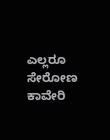ಎಲ್ಲರೂ ಸೇರೋಣ ಕಾವೇರಿ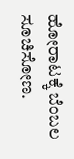ಹೋರಾಟಕ್ಕೆ ಬೆಂಬಲ ಸೂಚಿಸೋಣ.